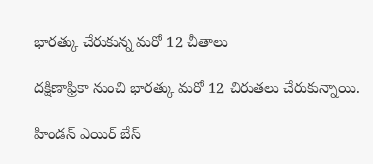భారత్కు చేరుకున్న మరో 12 చీతాలు

దక్షిణాఫ్రికా నుంచి భారత్కు మరో 12 చిరుతలు చేరుకున్నాయి.

హిండన్ ఎయిర్ బేస్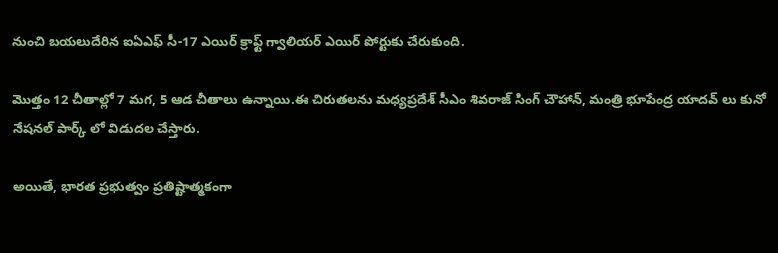నుంచి బయలుదేరిన ఐఏఎఫ్ సీ-17 ఎయిర్ క్రాఫ్ట్ గ్వాలియర్ ఎయిర్ పోర్టుకు చేరుకుంది.

మొత్తం 12 చీతాల్లో 7 మగ, 5 ఆడ చీతాలు ఉన్నాయి.ఈ చిరుతలను మధ్యప్రదేశ్ సీఎం శివరాజ్ సింగ్ చౌహాన్, మంత్రి భూపేంద్ర యాదవ్ లు కునో నేషనల్ పార్క్ లో విడుదల చేస్తారు.

అయితే, భారత ప్రభుత్వం ప్రతిష్టాత్మకంగా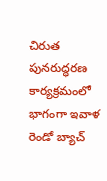చిరుత పునరుద్ధరణ కార్యక్రమంలో భాగంగా ఇవాళ రెండో బ్యాచ్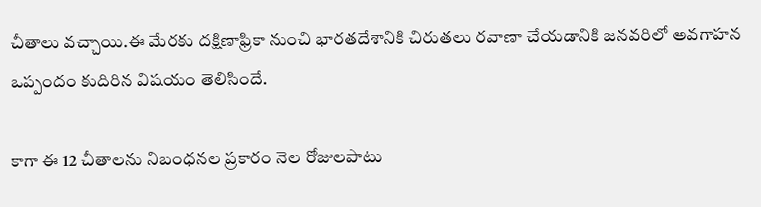చీతాలు వచ్చాయి.ఈ మేరకు దక్షిణాఫ్రికా నుంచి భారతదేశానికి చిరుతలు రవాణా చేయడానికి జనవరిలో అవగాహన ఒప్పందం కుదిరిన విషయం తెలిసిందే.

కాగా ఈ 12 చీతాలను నిబంధనల ప్రకారం నెల రోజులపాటు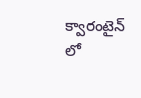క్వారంటైన్ లో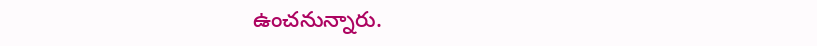ఉంచనున్నారు.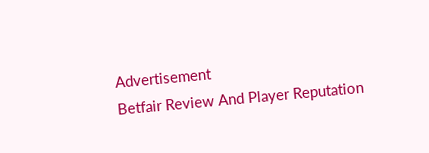Advertisement
Betfair Review And Player Reputation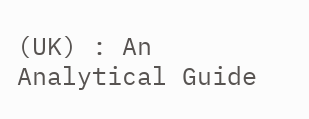(UK) : An Analytical Guide